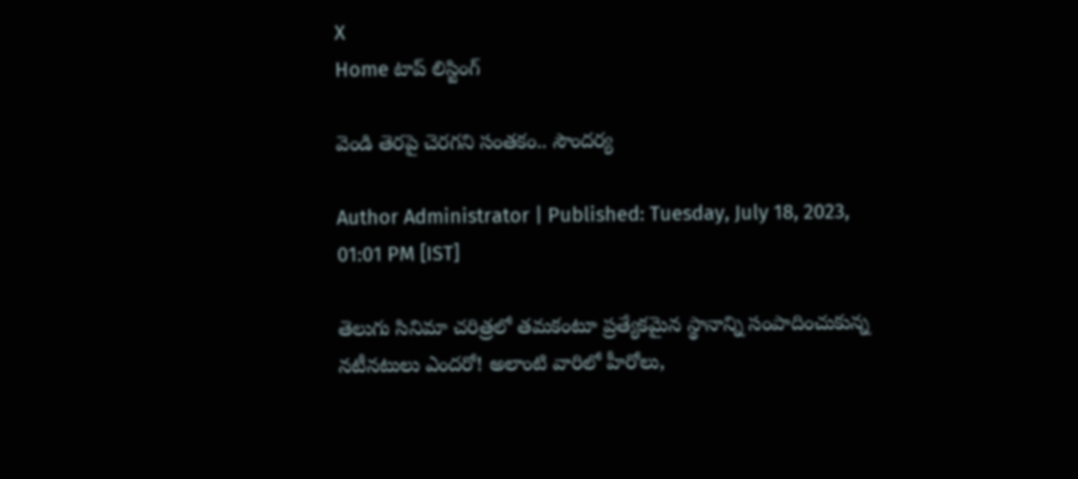X
Home టాప్ లిస్టింగ్

వెండి తెర‌పై చెర‌గ‌ని సంత‌కం.. సౌంద‌ర్య‌

Author Administrator | Published: Tuesday, July 18, 2023, 01:01 PM [IST]

తెలుగు సినిమా చ‌రిత్ర‌లో త‌మ‌కంటూ ప్ర‌త్యేక‌మైన స్థానాన్ని సంపాదించుకున్న న‌టీన‌టులు ఎంద‌రో! అలాంటి వారిలో హీరోలు,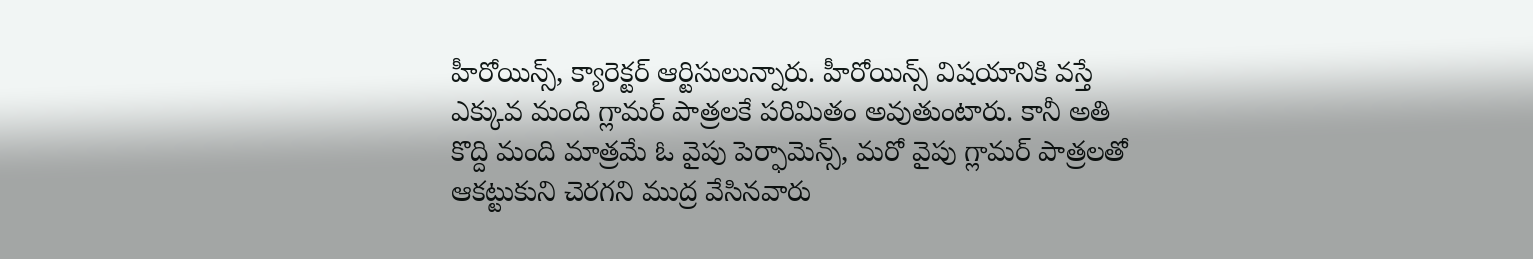హీరోయిన్స్‌, క్యారెక్ట‌ర్ ఆర్టిసులున్నారు. హీరోయిన్స్ విష‌యానికి వ‌స్తే ఎక్కువ మంది గ్లామ‌ర్ పాత్ర‌ల‌కే ప‌రిమితం అవుతుంటారు. కానీ అతి కొద్ది మంది మాత్ర‌మే ఓ వైపు పెర్ఫామెన్స్‌, మ‌రో వైపు గ్లామ‌ర్ పాత్ర‌ల‌తో ఆక‌ట్టుకుని చెర‌గ‌ని ముద్ర వేసిన‌వారు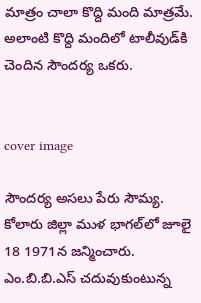మాత్రం చాలా కొద్ది మంది మాత్ర‌మే. అలాంటి కొద్ది మందిలో టాలీవుడ్‌కి చెందిన సౌంద‌ర్య ఒక‌రు.


cover image

సౌంద‌ర్య అస‌లు పేరు సౌమ్య‌. కోలారు జిల్లా ముళ భాగ‌ల్‌లో జూలై 18 1971న‌ జ‌న్మించారు. ఎం.బి.బి.ఎస్ చ‌దువుకుంటున్న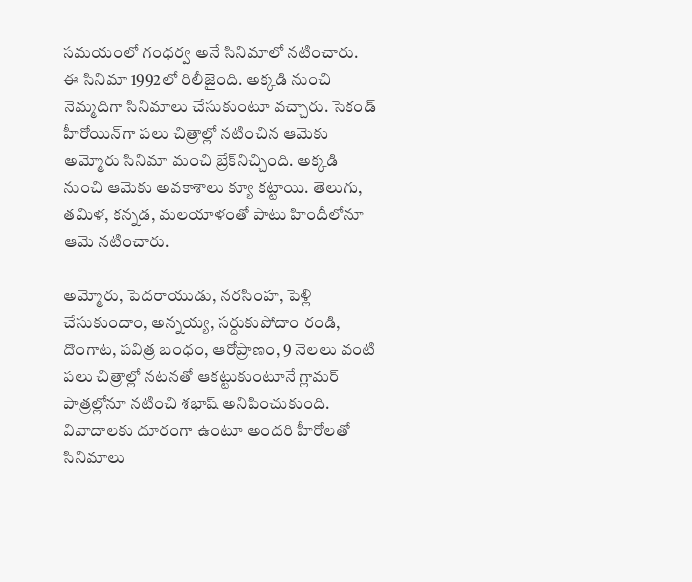స‌మ‌యంలో గంధ‌ర్వ అనే సినిమాలో న‌టించారు. ఈ సినిమా 1992లో రిలీజైంది. అక్క‌డి నుంచి నెమ్మ‌దిగా సినిమాలు చేసుకుంటూ వ‌చ్చారు. సెకండ్ హీరోయిన్‌గా ప‌లు చిత్రాల్లో న‌టించిన ఆమెకు అమ్మోరు సినిమా మంచి బ్రేక్‌నిచ్చింది. అక్క‌డి నుంచి ఆమెకు అవ‌కాశాలు క్యూ క‌ట్టాయి. తెలుగు, త‌మిళ‌, క‌న్న‌డ‌, మ‌ల‌యాళంతో పాటు హిందీలోనూ ఆమె నటించారు.

అమ్మోరు, పెద‌రాయుడు, న‌ర‌సింహ, పెళ్లి చేసుకుందాం, అన్న‌య్య‌, స‌ర్దుకుపోదాం రండి, దొంగాట‌, ప‌విత్ర బంధం, ఆరోప్రాణం, 9 నెల‌లు వంటి ప‌లు చిత్రాల్లో న‌టన‌తో ఆక‌ట్టుకుంటూనే గ్లామ‌ర్ పాత్ర‌ల్లోనూ న‌టించి శ‌భాష్ అనిపించుకుంది. వివాదాల‌కు దూరంగా ఉంటూ అంద‌రి హీరోల‌తో సినిమాలు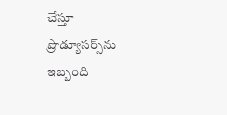చేస్తూ ప్రొడ్యూస‌ర్స్‌ను ఇబ్బంది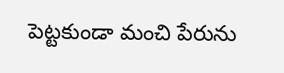పెట్ట‌కుండా మంచి పేరును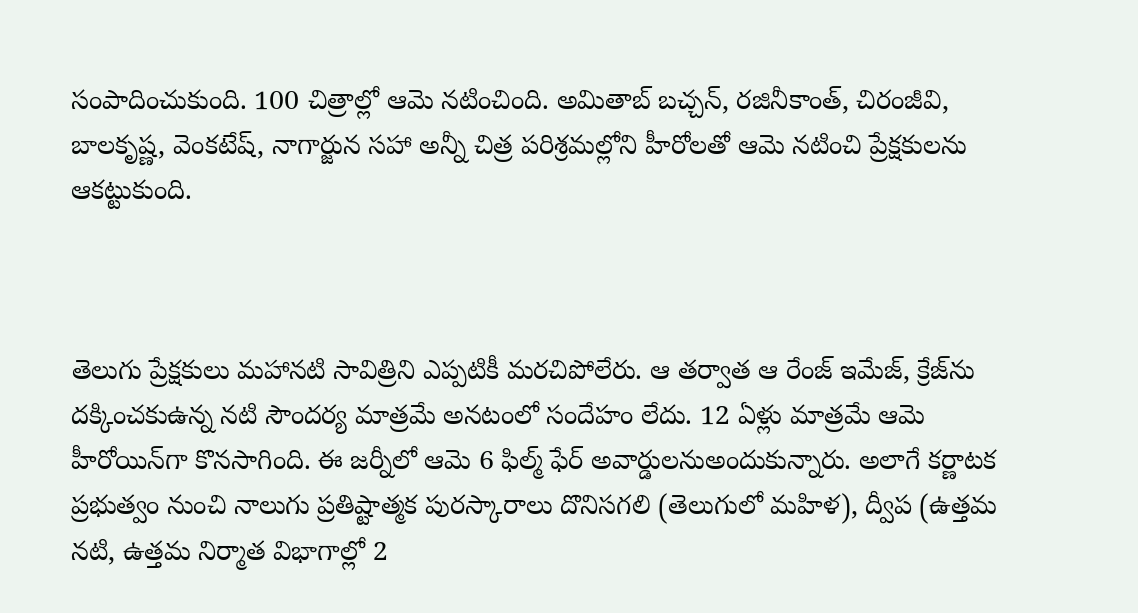సంపాదించుకుంది. 100 చిత్రాల్లో ఆమె న‌టించింది. అమితాబ్ బ‌చ్చ‌న్‌, ర‌జినీకాంత్‌, చిరంజీవి, బాల‌కృష్ణ‌, వెంక‌టేష్‌, నాగార్జున స‌హా అన్నీ చిత్ర ప‌రిశ్ర‌మ‌ల్లోని హీరోల‌తో ఆమె న‌టించి ప్రేక్ష‌కుల‌ను ఆక‌ట్టుకుంది.



తెలుగు ప్రేక్ష‌కులు మ‌హాన‌టి సావిత్రిని ఎప్ప‌టికీ మ‌ర‌చిపోలేరు. ఆ త‌ర్వాత ఆ రేంజ్ ఇమేజ్‌, క్రేజ్‌ను ద‌క్కించ‌కుఉన్న న‌టి సౌంద‌ర్య మాత్ర‌మే అన‌టంలో సందేహం లేదు. 12 ఏళ్లు మాత్రమే ఆమె హీరోయిన్‌గా కొన‌సాగింది. ఈ జ‌ర్నీలో ఆమె 6 ఫిల్మ్ ఫేర్ అవార్డుల‌నుఅందుకున్నారు. అలాగే కర్ణాటక ప్రభుత్వం నుంచి నాలుగు ప్రతిష్టాత్మక పురస్కారాలు దొనిసగలి (తెలుగులో మహిళ), ద్వీప (ఉత్తమ నటి, ఉత్తమ నిర్మాత విభాగాల్లో 2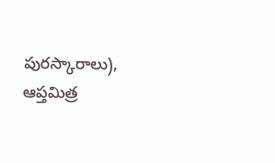పురస్కారాలు), ఆప్తమిత్ర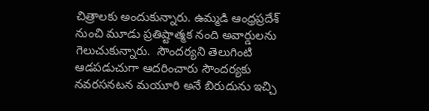చిత్రాలకు అందుకున్నారు. ఉమ్మ‌డి ఆంధ్ర‌ప్ర‌దేశ్ నుంచి మూడు ప్ర‌తిష్టాత్మ‌క నంది అవార్డుల‌ను గెలుచుకున్నారు.  సౌందర్యని తెలుగింటి ఆడపడుచుగా ఆదరించారు సౌందర్యకు నవరసనటన మయూరి అనే బిరుదును ఇచ్చి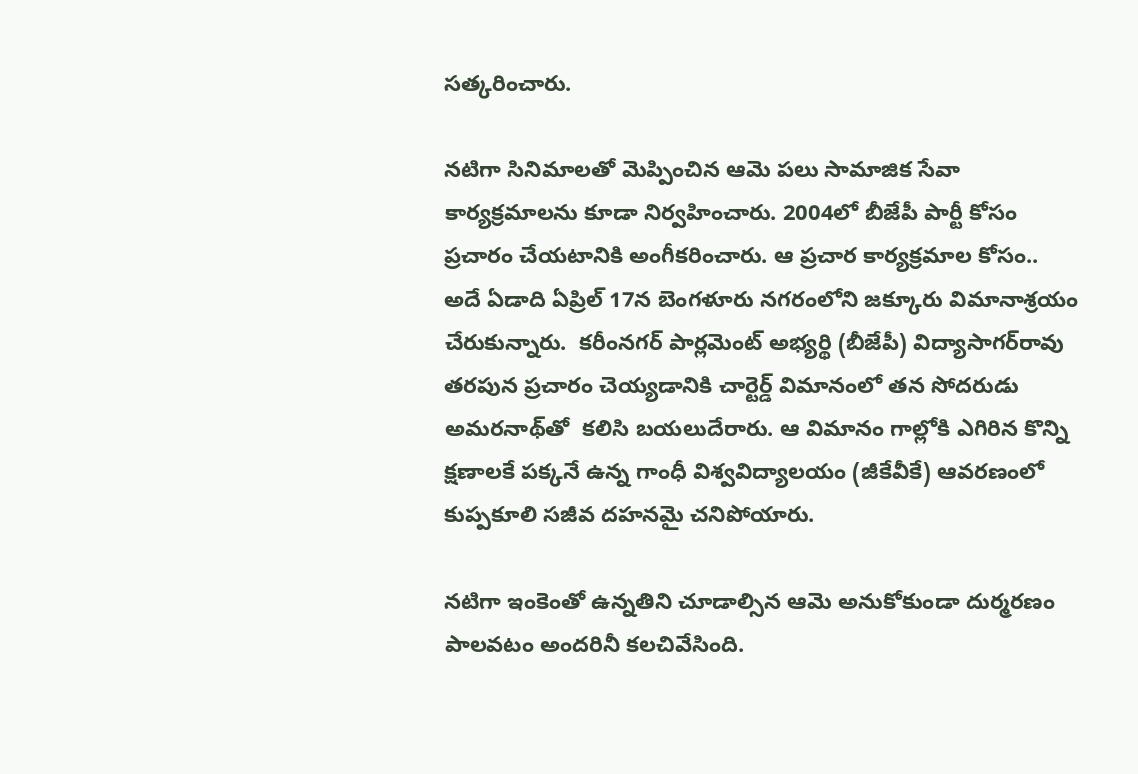స‌త్క‌రించారు.

న‌టిగా సినిమాల‌తో మెప్పించిన ఆమె ప‌లు సామాజిక సేవా కార్య‌క్ర‌మాల‌ను కూడా నిర్వ‌హించారు. 2004లో బీజేపీ పార్టీ కోసం ప్ర‌చారం చేయ‌టానికి అంగీక‌రించారు. ఆ ప్ర‌చార కార్య‌క్ర‌మాల కోసం.. అదే ఏడాది ఏప్రిల్ 17న బెంగళూరు న‌గ‌రంలోని జక్కూరు విమానాశ్రయం చేరుకున్నారు.  కరీంనగర్ పార్లమెంట్ అభ్యర్థి (బీజేపీ) విద్యాసాగర్‌రావు తరపున ప్రచారం చెయ్యడానికి చార్టెర్డ్ విమానంలో త‌న సోద‌రుడు అమ‌ర‌నాథ్‌తో  క‌లిసి బయలుదేరారు. ఆ విమానం గాల్లోకి ఎగిరిన‌ కొన్ని క్షణాలకే పక్కనే ఉన్న గాంధీ విశ్వవిద్యాలయం (జీకేవీకే) ఆవరణంలో కుప్పకూలి స‌జీవ ద‌హ‌న‌మై చనిపోయారు.

న‌టిగా ఇంకెంతో ఉన్న‌తిని చూడాల్సిన ఆమె అనుకోకుండా దుర్మ‌ర‌ణం పాల‌వ‌టం అంద‌రినీ క‌ల‌చివేసింది.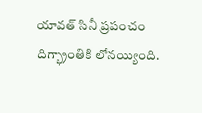యావ‌త్ సినీ ప్ర‌పంచం దిగ్భ్రాంతికి లోన‌య్యింది.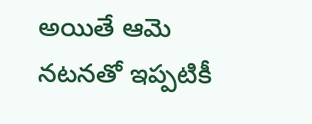అయితే ఆమె న‌ట‌నతో ఇప్ప‌టికీ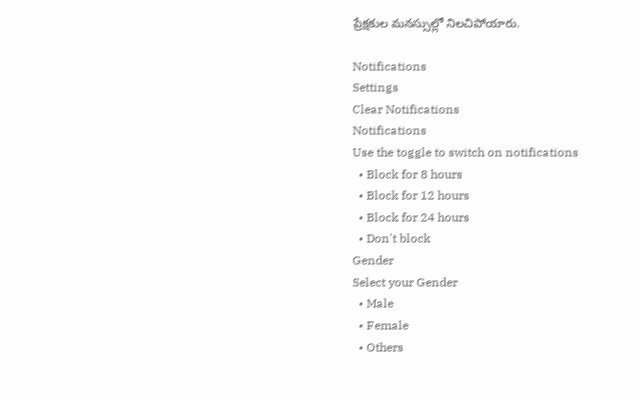ప్రేక్ష‌కుల మ‌న‌స్సుల్లో నిల‌చిపోయారు.

Notifications
Settings
Clear Notifications
Notifications
Use the toggle to switch on notifications
  • Block for 8 hours
  • Block for 12 hours
  • Block for 24 hours
  • Don't block
Gender
Select your Gender
  • Male
  • Female
  • Others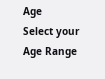Age
Select your Age Range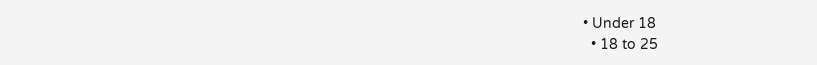• Under 18
  • 18 to 25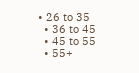• 26 to 35
  • 36 to 45
  • 45 to 55
  • 55+